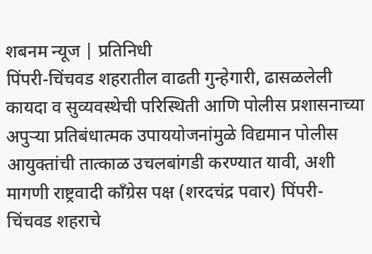शबनम न्यूज | प्रतिनिधी
पिंपरी-चिंचवड शहरातील वाढती गुन्हेगारी, ढासळलेली कायदा व सुव्यवस्थेची परिस्थिती आणि पोलीस प्रशासनाच्या अपुऱ्या प्रतिबंधात्मक उपाययोजनांमुळे विद्यमान पोलीस आयुक्तांची तात्काळ उचलबांगडी करण्यात यावी, अशी मागणी राष्ट्रवादी काँग्रेस पक्ष (शरदचंद्र पवार) पिंपरी-चिंचवड शहराचे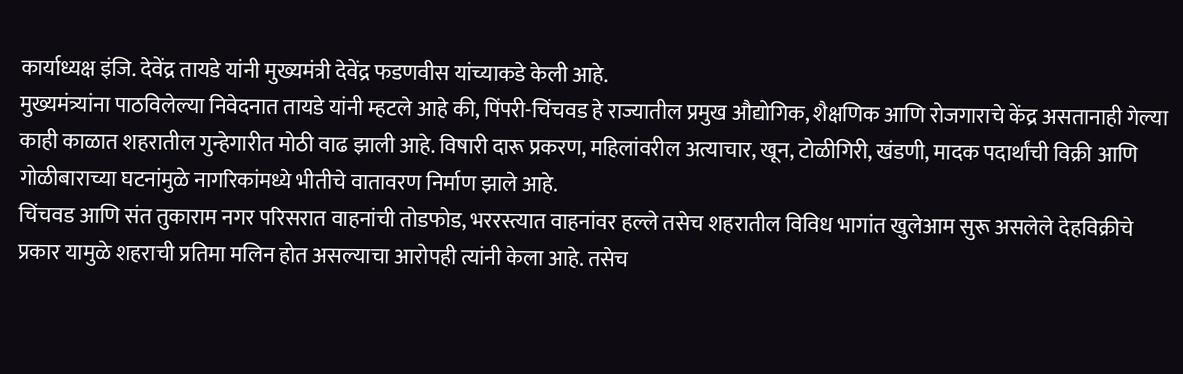कार्याध्यक्ष इंजि. देवेंद्र तायडे यांनी मुख्यमंत्री देवेंद्र फडणवीस यांच्याकडे केली आहे.
मुख्यमंत्र्यांना पाठविलेल्या निवेदनात तायडे यांनी म्हटले आहे की, पिंपरी-चिंचवड हे राज्यातील प्रमुख औद्योगिक, शैक्षणिक आणि रोजगाराचे केंद्र असतानाही गेल्या काही काळात शहरातील गुन्हेगारीत मोठी वाढ झाली आहे. विषारी दारू प्रकरण, महिलांवरील अत्याचार, खून, टोळीगिरी, खंडणी, मादक पदार्थांची विक्री आणि गोळीबाराच्या घटनांमुळे नागरिकांमध्ये भीतीचे वातावरण निर्माण झाले आहे.
चिंचवड आणि संत तुकाराम नगर परिसरात वाहनांची तोडफोड, भररस्त्यात वाहनांवर हल्ले तसेच शहरातील विविध भागांत खुलेआम सुरू असलेले देहविक्रीचे प्रकार यामुळे शहराची प्रतिमा मलिन होत असल्याचा आरोपही त्यांनी केला आहे. तसेच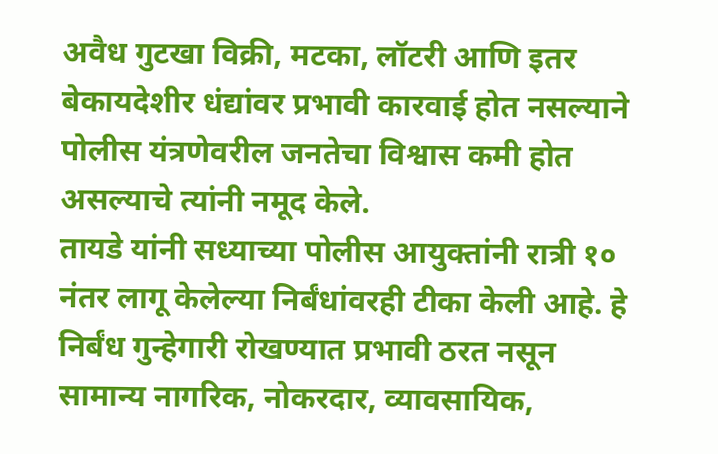अवैध गुटखा विक्री, मटका, लॉटरी आणि इतर बेकायदेशीर धंद्यांवर प्रभावी कारवाई होत नसल्याने पोलीस यंत्रणेवरील जनतेचा विश्वास कमी होत असल्याचे त्यांनी नमूद केले.
तायडे यांनी सध्याच्या पोलीस आयुक्तांनी रात्री १० नंतर लागू केलेल्या निर्बंधांवरही टीका केली आहे. हे निर्बंध गुन्हेगारी रोखण्यात प्रभावी ठरत नसून सामान्य नागरिक, नोकरदार, व्यावसायिक,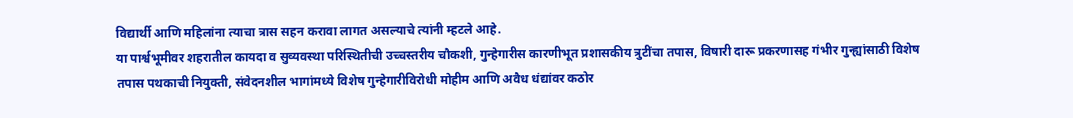विद्यार्थी आणि महिलांना त्याचा त्रास सहन करावा लागत असल्याचे त्यांनी म्हटले आहे.
या पार्श्वभूमीवर शहरातील कायदा व सुव्यवस्था परिस्थितीची उच्चस्तरीय चौकशी, गुन्हेगारीस कारणीभूत प्रशासकीय त्रुटींचा तपास, विषारी दारू प्रकरणासह गंभीर गुन्ह्यांसाठी विशेष तपास पथकाची नियुक्ती, संवेदनशील भागांमध्ये विशेष गुन्हेगारीविरोधी मोहीम आणि अवैध धंद्यांवर कठोर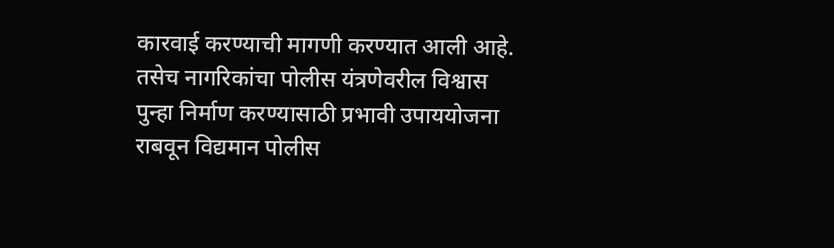कारवाई करण्याची मागणी करण्यात आली आहे.
तसेच नागरिकांचा पोलीस यंत्रणेवरील विश्वास पुन्हा निर्माण करण्यासाठी प्रभावी उपाययोजना राबवून विद्यमान पोलीस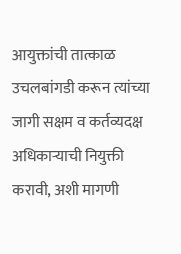आयुक्तांची तात्काळ उचलबांगडी करून त्यांच्या जागी सक्षम व कर्तव्यदक्ष अधिकाऱ्याची नियुक्ती करावी, अशी मागणी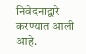निवेदनाद्वारे करण्यात आली आहे.